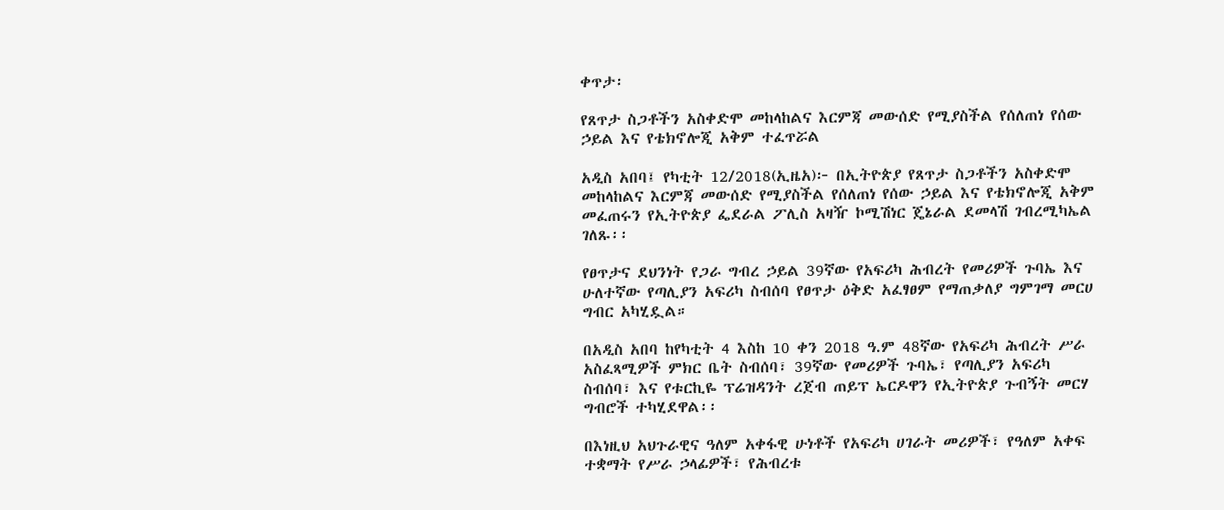ቀጥታ፡

የጸጥታ ስጋቶችን አስቀድሞ መከላከልና እርምጃ መውሰድ የሚያስችል የሰለጠነ የሰው ኃይል እና የቴክኖሎጂ አቅም ተፈጥሯል

አዲስ አበባ፤ የካቲት 12/2018(ኢዜአ)፦ በኢትዮጵያ የጸጥታ ስጋቶችን አስቀድሞ መከላከልና እርምጃ መውሰድ የሚያስችል የሰለጠነ የሰው ኃይል እና የቴክኖሎጂ አቅም መፈጠሩን የኢትዮጵያ ፌደራል ፖሊስ አዛዥ ኮሚሽነር ጄኔራል ደመላሽ ገብረሚካኤል ገለጹ፡፡

የፀጥታና ደህንነት የጋራ ግብረ ኃይል 39ኛው የአፍሪካ ሕብረት የመሪዎች ጉባኤ እና ሁለተኛው የጣሊያን አፍሪካ ስብሰባ የፀጥታ ዕቅድ አፈፃፀም የማጠቃለያ ግምገማ መርሀ ግብር አካሂዷል።

በአዲስ አበባ ከየካቲት 4 እስከ 10 ቀን 2018 ዓ.ም 48ኛው የአፍሪካ ሕብረት ሥራ አስፈጻሚዎች ምክር ቤት ስብሰባ፣ 39ኛው የመሪዎች ጉባኤ፣ የጣሊያን አፍሪካ ስብሰባ፣ እና የቱርኪዬ ፕሬዝዳንት ረጀብ ጠይፕ ኤርዶዋን የኢትዮጵያ ጉብኝት መርሃ ግብሮች ተካሂደዋል፡፡

በእነዚህ አህጉራዊና ዓለም አቀፋዊ ሁነቶች የአፍሪካ ሀገራት መሪዎች፣ የዓለም አቀፍ ተቋማት የሥራ ኃላፊዎች፣ የሕብረቱ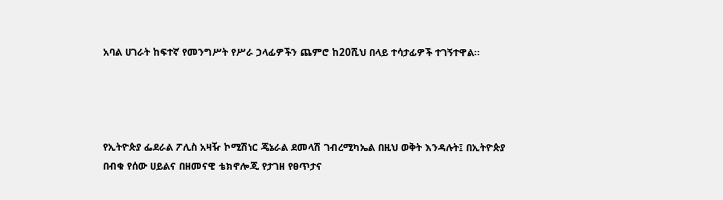አባል ሀገራት ከፍተኛ የመንግሥት የሥራ ኃላፊዎችን ጨምሮ ከ20ሺህ በላይ ተሳታፊዎች ተገኝተዋል፡፡




የኢትዮጵያ ፌደራል ፖሊስ አዛዥ ኮሚሽነር ጄኔራል ደመላሽ ገብረሚካኤል በዚህ ወቅት እንዳሉት፤ በኢትዮጵያ በብቁ የሰው ሀይልና በዘመናዊ ቴክኖሎጂ የታገዘ የፀጥታና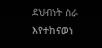ደህብነት ስራ እየተከናወነ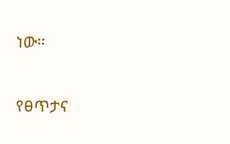ነው።

የፀጥታና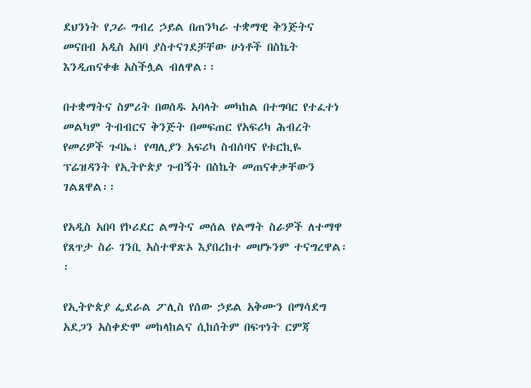ደህንነት የጋራ ግብረ ኃይል በጠንካራ ተቋማዊ ቅንጅትና መናበብ አዲስ አበባ ያስተናገደቻቸው ሁነቶች በስኬት እንዲጠናቀቁ አስችሏል ብለዋል፡፡

በተቋማትና ስምሪት በወሰዱ አባላት መካከል በተግባር የተፈተነ መልካም ትብብርና ቅንጅት በመፍጠር የአፍሪካ ሕብረት የመሪዎች ጉባኤ፣ የጣሊያን አፍሪካ ስብሰባና የቱርኪዬ ፕሬዝዳንት የኢትዮጵያ ጉብኝት በስኬት መጠናቀቃቸውን ገልጸዋል፡፡

የአዲስ አበባ የኮሪደር ልማትና መሰል የልማት ስራዎች ለተማዋ የጸጥታ ስራ ገንቢ አስተዋጽኦ እያበረከተ መሆኑንም ተናግረዋል፡፡

የኢትዮጵያ ፌደራል ፖሊስ የሰው ኃይል አቅሙን በማሳደግ አደጋን አስቀድሞ መከላከልና ሲከሰትም በፍጥነት ርምጃ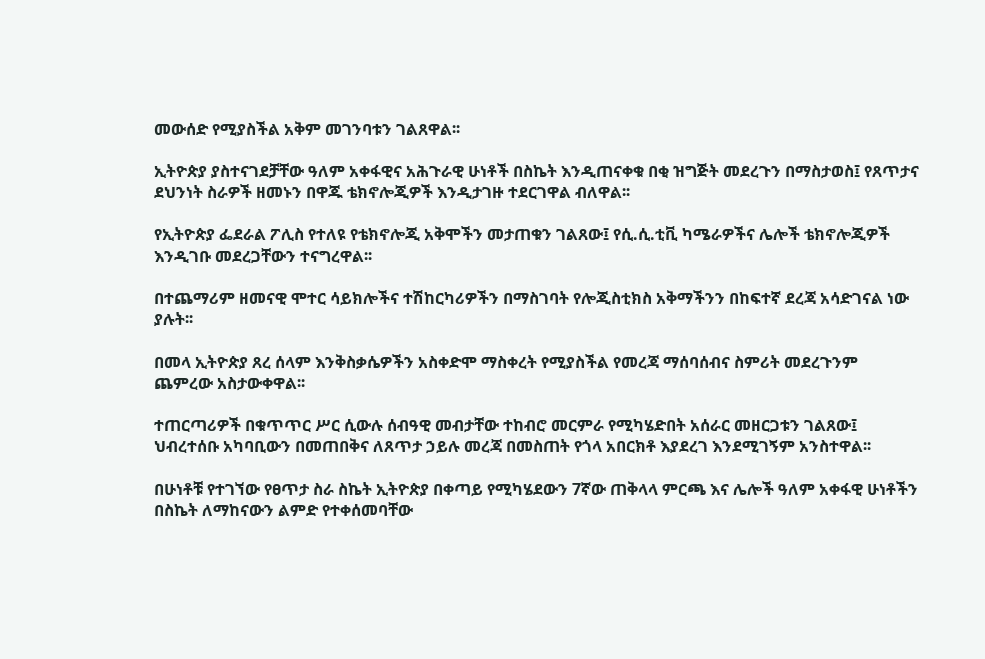መውሰድ የሚያስችል አቅም መገንባቱን ገልጸዋል፡፡

ኢትዮጵያ ያስተናገደቻቸው ዓለም አቀፋዊና አሕጉራዊ ሁነቶች በስኬት እንዲጠናቀቁ በቂ ዝግጅት መደረጉን በማስታወስ፤ የጸጥታና ደህንነት ስራዎች ዘመኑን በዋጁ ቴክኖሎጂዎች እንዲታገዙ ተደርገዋል ብለዋል፡፡

የኢትዮጵያ ፌደራል ፖሊስ የተለዩ የቴክኖሎጂ አቅሞችን መታጠቁን ገልጸው፤ የሲ.ሲ.ቲቪ ካሜራዎችና ሌሎች ቴክኖሎጂዎች እንዲገቡ መደረጋቸውን ተናግረዋል፡፡

በተጨማሪም ዘመናዊ ሞተር ሳይክሎችና ተሽከርካሪዎችን በማስገባት የሎጂስቲክስ አቅማችንን በከፍተኛ ደረጃ አሳድገናል ነው ያሉት፡፡

በመላ ኢትዮጵያ ጸረ ሰላም እንቅስቃሴዎችን አስቀድሞ ማስቀረት የሚያስችል የመረጃ ማሰባሰብና ስምሪት መደረጉንም ጨምረው አስታውቀዋል፡፡

ተጠርጣሪዎች በቁጥጥር ሥር ሲውሉ ሰብዓዊ መብታቸው ተከብሮ መርምራ የሚካሄድበት አሰራር መዘርጋቱን ገልጸው፤ ህብረተሰቡ አካባቢውን በመጠበቅና ለጸጥታ ኃይሉ መረጃ በመስጠት የጎላ አበርክቶ እያደረገ እንደሚገኝም አንስተዋል፡፡

በሁነቶቹ የተገኘው የፀጥታ ስራ ስኬት ኢትዮጵያ በቀጣይ የሚካሄደውን 7ኛው ጠቅላላ ምርጫ እና ሌሎች ዓለም አቀፋዊ ሁነቶችን በስኬት ለማከናውን ልምድ የተቀሰመባቸው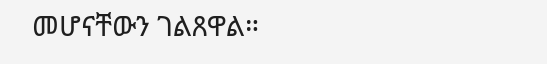መሆናቸውን ገልጸዋል።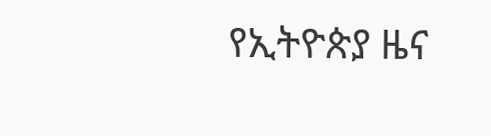የኢትዮጵያ ዜና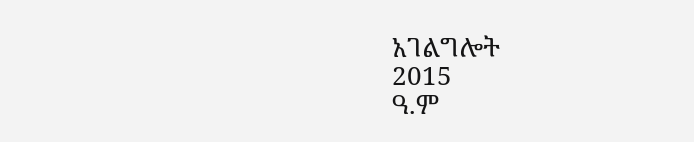አገልግሎት
2015
ዓ.ም